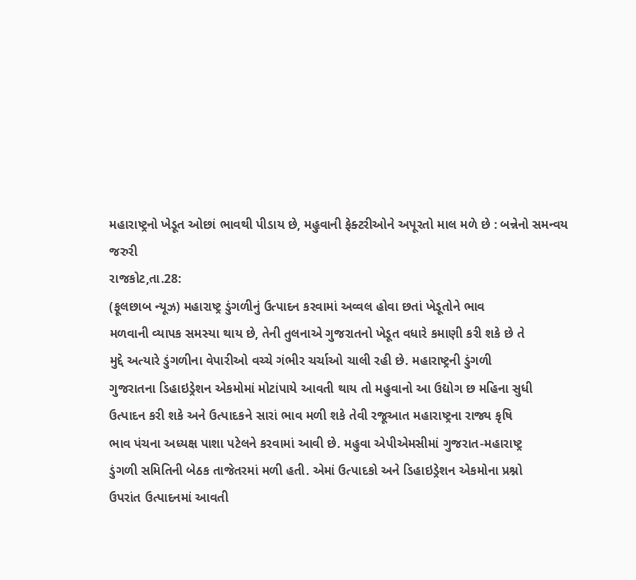મહારાષ્ટ્રનો ખેડૂત ઓછાં ભાવથી પીડાય છે, મહુવાની ફેક્ટરીઓને અપૂરતો માલ મળે છે : બન્નેનો સમન્વય જરુરી
રાજકોટ,તા.28:
(ફૂલછાબ ન્યૂઝ) મહારાષ્ટ્ર ડુંગળીનું ઉત્પાદન કરવામાં અવ્વલ હોવા છતાં ખેડૂતોને ભાવ
મળવાની વ્યાપક સમસ્યા થાય છે, તેની તુલનાએ ગુજરાતનો ખેડૂત વધારે કમાણી કરી શકે છે તે
મુદ્દે અત્યારે ડુંગળીના વેપારીઓ વચ્ચે ગંભીર ચર્ચાઓ ચાલી રહી છે. મહારાષ્ટ્રની ડુંગળી
ગુજરાતના ડિહાઇડ્રેશન એકમોમાં મોટાંપાયે આવતી થાય તો મહુવાનો આ ઉદ્યોગ છ મહિના સુધી
ઉત્પાદન કરી શકે અને ઉત્પાદકને સારાં ભાવ મળી શકે તેવી રજૂઆત મહારાષ્ટ્રના રાજ્ય કૃષિ
ભાવ પંચના અધ્યક્ષ પાશા પટેલને કરવામાં આવી છે. મહુવા એપીએમસીમાં ગુજરાત-મહારાષ્ટ્ર
ડુંગળી સમિતિની બેઠક તાજેતરમાં મળી હતી. એમાં ઉત્પાદકો અને ડિહાઇડ્રેશન એકમોના પ્રશ્નો
ઉપરાંત ઉત્પાદનમાં આવતી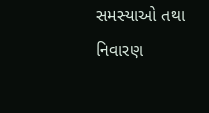સમસ્યાઓ તથા નિવારણ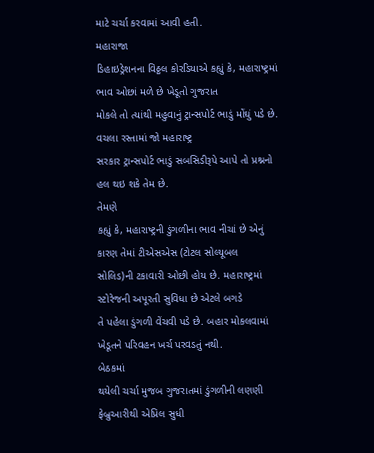માટે ચર્ચા કરવામાં આવી હતી.
મહારાજા
ડિહાઇડ્રેશનના વિઠ્ઠલ કોરડિયાએ કહ્યું કે, મહારાષ્ટ્રમાં ભાવ ઓછાં મળે છે ખેડૂતો ગુજરાત
મોકલે તો ત્યાંથી મહુવાનું ટ્રાન્સપોર્ટ ભાડું મોંઘું પડે છે. વચલા રસ્તામાં જો મહારાષ્ટ્ર
સરકાર ટ્રાન્સપોર્ટ ભાડું સબસિડીરૂપે આપે તો પ્રશ્નનો હલ થઇ શકે તેમ છે.
તેમણે
કહ્યું કે, મહારાષ્ટ્રની ડુંગળીના ભાવ નીચાં છે એનું કારણ તેમાં ટીએસએસ (ટોટલ સોલ્યૂબલ
સોલિડ)ની ટકાવારી ઓછી હોય છે. મહારાષ્ટ્રમાં સ્ટોરેજની અપૂરતી સુવિધા છે એટલે બગડે
તે પહેલા ડુંગળી વેંચવી પડે છે. બહાર મોકલવામાં ખેડૂતને પરિવહન ખર્ચ પરવડતું નથી.
બેઠકમાં
થયેલી ચર્ચા મુજબ ગુજરાતમાં ડુંગળીની લણણી ફેબ્રુઆરીથી એપ્રિલ સુધી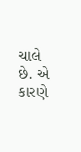ચાલે છે. એ કારણે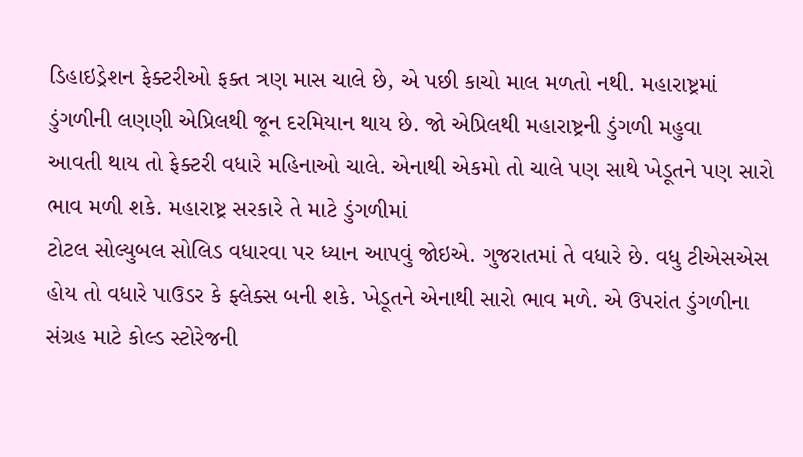ડિહાઇડ્રેશન ફેક્ટરીઓ ફક્ત ત્રણ માસ ચાલે છે, એ પછી કાચો માલ મળતો નથી. મહારાષ્ટ્રમાં
ડુંગળીની લણણી એપ્રિલથી જૂન દરમિયાન થાય છે. જો એપ્રિલથી મહારાષ્ટ્રની ડુંગળી મહુવા
આવતી થાય તો ફેક્ટરી વધારે મહિનાઓ ચાલે. એનાથી એકમો તો ચાલે પણ સાથે ખેડૂતને પણ સારો
ભાવ મળી શકે. મહારાષ્ટ્ર સરકારે તે માટે ડુંગળીમાં
ટોટલ સોલ્યુબલ સોલિડ વધારવા પર ધ્યાન આપવું જોઇએ. ગુજરાતમાં તે વધારે છે. વધુ ટીએસએસ
હોય તો વધારે પાઉડર કે ફ્લેક્સ બની શકે. ખેડૂતને એનાથી સારો ભાવ મળે. એ ઉપરાંત ડુંગળીના સંગ્રહ માટે કોલ્ડ સ્ટોરેજની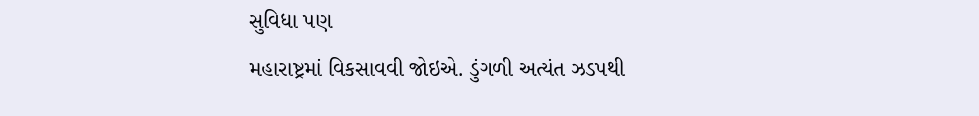સુવિધા પણ
મહારાષ્ટ્રમાં વિકસાવવી જોઇએ. ડુંગળી અત્યંત ઝડપથી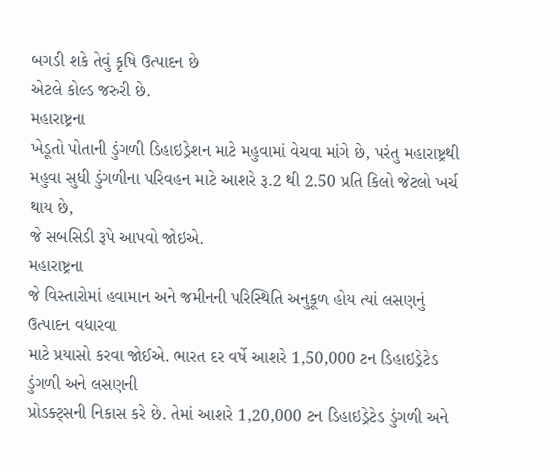બગડી શકે તેવું કૃષિ ઉત્પાદન છે
એટલે કોલ્ડ જરુરી છે.
મહારાષ્ટ્રના
ખેડૂતો પોતાની ડુંગળી ડિહાઇડ્રેશન માટે મહુવામાં વેચવા માંગે છે, પરંતુ મહારાષ્ટ્રથી
મહુવા સુધી ડુંગળીના પરિવહન માટે આશરે રૂ.2 થી 2.50 પ્રતિ કિલો જેટલો ખર્ચ થાય છે,
જે સબસિડી રૂપે આપવો જોઇએ.
મહારાષ્ટ્રના
જે વિસ્તારોમાં હવામાન અને જમીનની પરિસ્થિતિ અનુકૂળ હોય ત્યાં લસણનું ઉત્પાદન વધારવા
માટે પ્રયાસો કરવા જોઈએ. ભારત દર વર્ષે આશરે 1,50,000 ટન ડિહાઇડ્રેટેડ ડુંગળી અને લસણની
પ્રોડક્ટ્સની નિકાસ કરે છે. તેમાં આશરે 1,20,000 ટન ડિહાઇડ્રેટેડ ડુંગળી અને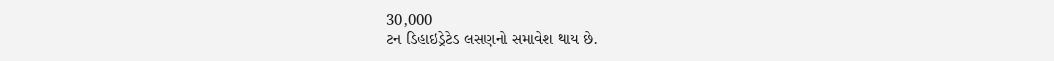30,000
ટન ડિહાઇડ્રેટેડ લસણનો સમાવેશ થાય છે.